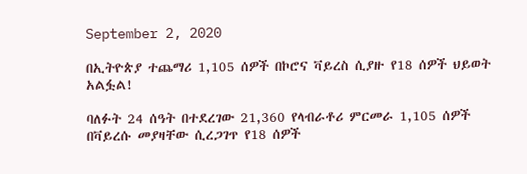September 2, 2020

በኢትዮጵያ ተጨማሪ 1,105 ሰዎች በኮሮና ቫይረስ ሲያዙ የ18 ሰዎች ህይወት አልፏል!

ባለፉት 24 ሰዓት በተደረገው 21,360 የላብራቶሪ ምርመራ 1,105 ሰዎች በቫይረሱ መያዛቸው ሲረጋገጥ የ18 ሰዎች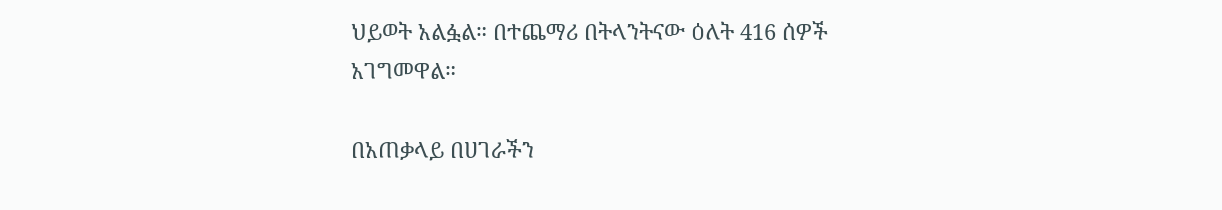ህይወት አልፏል። በተጨማሪ በትላንትናው ዕለት 416 ሰዎች አገግመዋል።

በአጠቃላይ በሀገራችን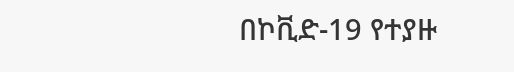በኮቪድ-19 የተያዙ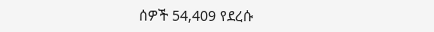ሰዎች 54,409 የደረሱ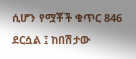ሲሆን የሟቾች ቁጥር 846 ደርሷል ፤ ከበሽታው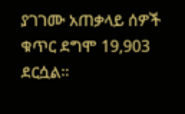ያገገሙ አጠቃላይ ሰዎች ቁጥር ደግሞ 19,903 ደርሷል።